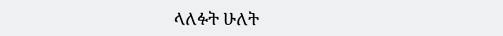ላለፉት ሁለት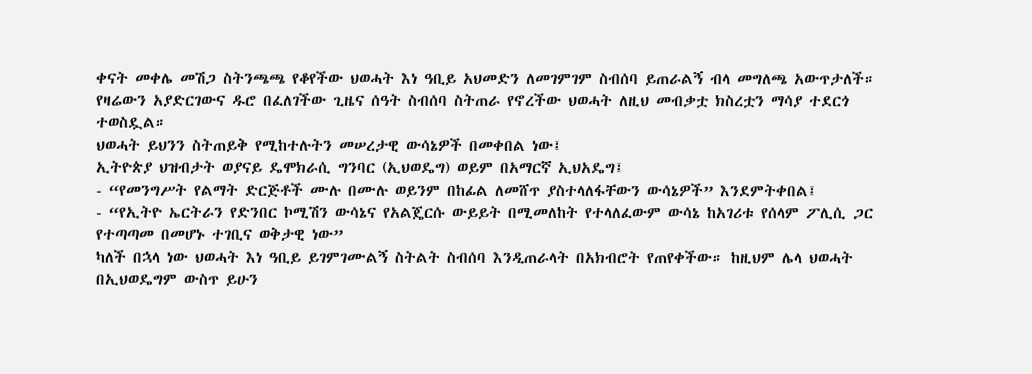ቀናት መቀሌ መሽጋ ስትንጫጫ የቆየችው ህወሓት እነ ዓቢይ አህመድን ለመገምገም ስብሰባ ይጠራልኝ ብላ መግለጫ አውጥታለች። የዛሬውን አያድርገውና ዱሮ በፈለገችው ጊዜና ሰዓት ስብሰባ ስትጠራ የኖረችው ህወሓት ለዚህ መብቃቷ ክስረቷን ማሳያ ተደርጎ ተወስዷል።
ህወሓት ይህንን ስትጠይቅ የሚከተሉትን መሠረታዊ ውሳኔዎች በመቀበል ነው፤
ኢትዮጵያ ህዝብታት ወያናይ ዴሞክራሲ ግንባር (ኢህወዴግ) ወይም በአማርኛ ኢህአዴግ፤
- “የመንግሥት የልማት ድርጅቶች ሙሉ በሙሉ ወይንም በከፊል ለመሸጥ ያስተላለፋቸውን ውሳኔዎች” እንደምትቀበል፤
- “የኢትዮ ኤርትራን የድንበር ኮሚሽን ውሳኔና የአልጄርሱ ውይይት በሚመለከት የተላለፈውም ውሳኔ ከአገሪቱ የሰላም ፖሊሲ ጋር የተጣጣመ በመሆኑ ተገቢና ወቅታዊ ነው”
ካለች በኋላ ነው ህወሓት እነ ዓቢይ ይገምገሙልኝ ስትልት ስብሰባ እንዲጠራላት በአክብሮት የጠየቀችው። ከዚህም ሌላ ህወሓት በኢህወዴግም ውስጥ ይሁን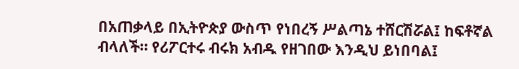በአጠቃላይ በኢትዮጵያ ውስጥ የነበረኝ ሥልጣኔ ተሸርሽሯል፤ ከፍቶኛል ብላለች። የሪፖርተሩ ብሩክ አብዱ የዘገበው እንዲህ ይነበባል፤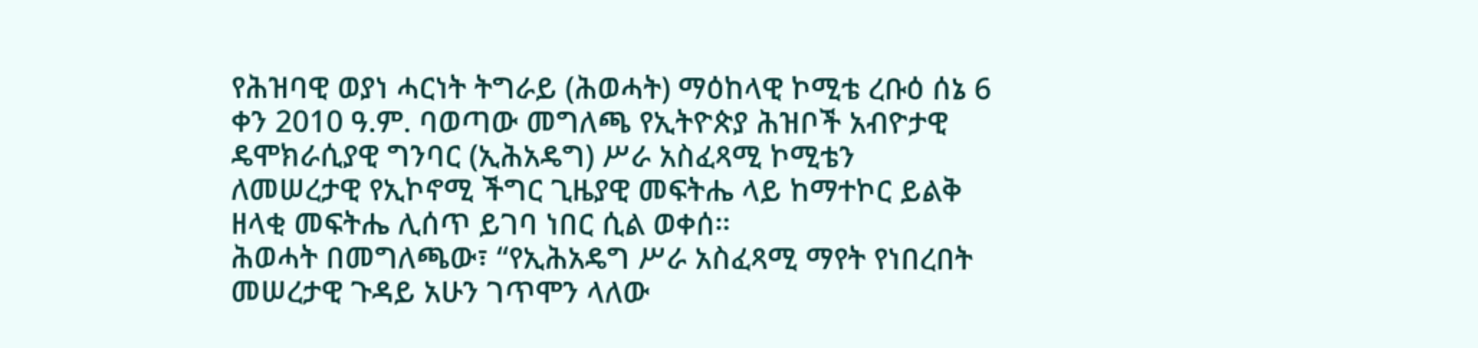የሕዝባዊ ወያነ ሓርነት ትግራይ (ሕወሓት) ማዕከላዊ ኮሚቴ ረቡዕ ሰኔ 6 ቀን 2010 ዓ.ም. ባወጣው መግለጫ የኢትዮጵያ ሕዝቦች አብዮታዊ ዴሞክራሲያዊ ግንባር (ኢሕአዴግ) ሥራ አስፈጻሚ ኮሚቴን ለመሠረታዊ የኢኮኖሚ ችግር ጊዜያዊ መፍትሔ ላይ ከማተኮር ይልቅ ዘላቂ መፍትሔ ሊሰጥ ይገባ ነበር ሲል ወቀሰ።
ሕወሓት በመግለጫው፣ “የኢሕአዴግ ሥራ አስፈጻሚ ማየት የነበረበት መሠረታዊ ጉዳይ አሁን ገጥሞን ላለው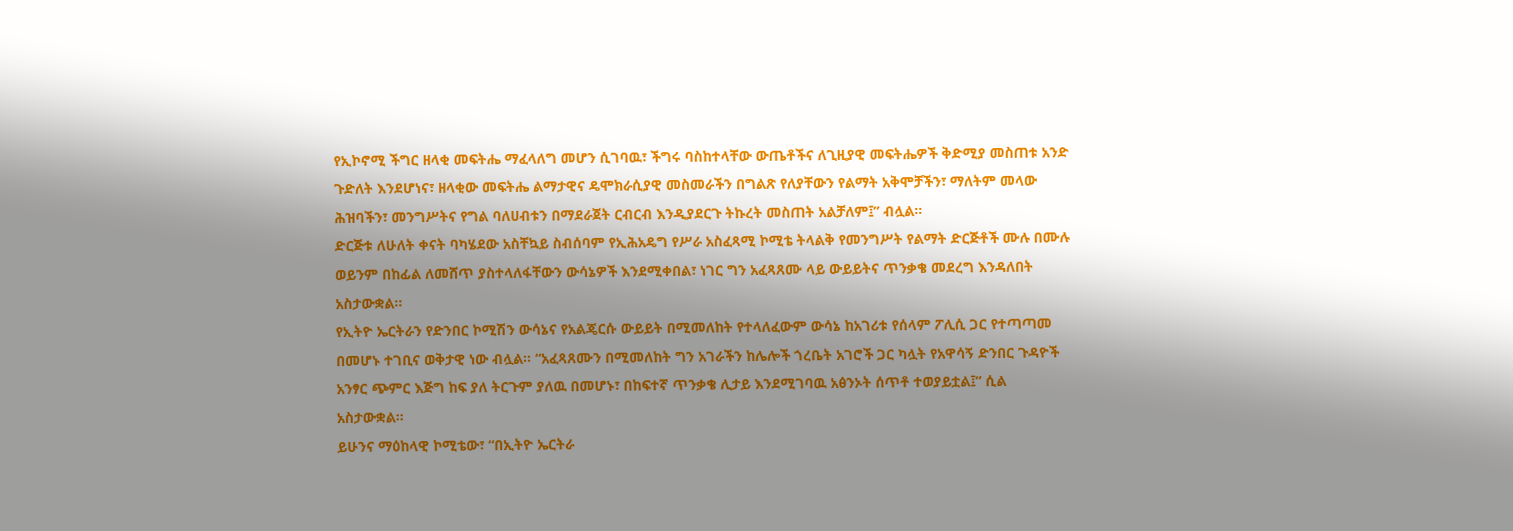የኢኮኖሚ ችግር ዘላቂ መፍትሔ ማፈላለግ መሆን ሲገባዉ፣ ችግሩ ባስከተላቸው ውጤቶችና ለጊዚያዊ መፍትሔዎች ቅድሚያ መስጠቱ አንድ ጉድለት እንደሆነና፣ ዘላቂው መፍትሔ ልማታዊና ዴሞክራሲያዊ መስመራችን በግልጽ የለያቸውን የልማት አቅሞቻችን፣ ማለትም መላው ሕዝባችን፣ መንግሥትና የግል ባለሀብቱን በማደራጀት ርብርብ እንዲያደርጉ ትኩረት መስጠት አልቻለም፤” ብሏል።
ድርጅቱ ለሁለት ቀናት ባካሄደው አስቸኳይ ስብሰባም የኢሕአዴግ የሥራ አስፈጻሚ ኮሚቴ ትላልቅ የመንግሥት የልማት ድርጅቶች ሙሉ በሙሉ ወይንም በከፊል ለመሸጥ ያስተላለፋቸውን ውሳኔዎች እንደሚቀበል፣ ነገር ግን አፈጻጸሙ ላይ ውይይትና ጥንቃቄ መደረግ እንዳለበት አስታውቋል።
የኢትዮ ኤርትራን የድንበር ኮሚሽን ውሳኔና የአልጄርሱ ውይይት በሚመለከት የተላለፈውም ውሳኔ ከአገሪቱ የሰላም ፖሊሲ ጋር የተጣጣመ በመሆኑ ተገቢና ወቅታዊ ነው ብሏል። “አፈጻጸሙን በሚመለከት ግን አገራችን ከሌሎች ጎረቤት አገሮች ጋር ካሏት የአዋሳኝ ድንበር ጉዳዮች አንፃር ጭምር እጅግ ከፍ ያለ ትርጉም ያለዉ በመሆኑ፣ በከፍተኛ ጥንቃቄ ሊታይ እንደሚገባዉ አፅንኦት ሰጥቶ ተወያይቷል፤” ሲል አስታውቋል።
ይሁንና ማዕከላዊ ኮሚቴው፣ “በኢትዮ ኤርትራ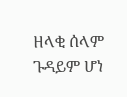ዘላቂ ሰላም ጉዳይም ሆነ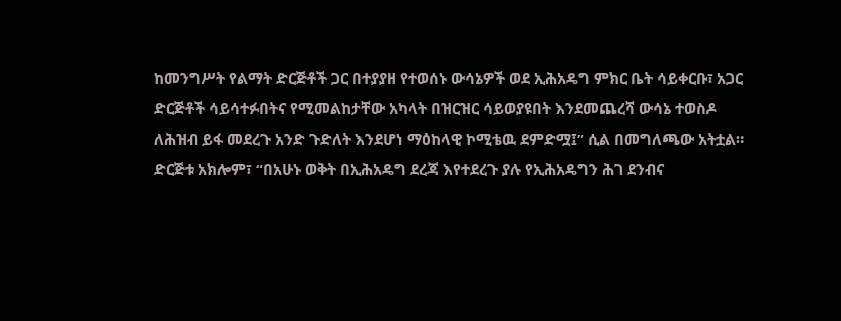ከመንግሥት የልማት ድርጅቶች ጋር በተያያዘ የተወሰኑ ውሳኔዎች ወደ ኢሕአዴግ ምክር ቤት ሳይቀርቡ፣ አጋር ድርጅቶች ሳይሳተፉበትና የሚመልከታቸው አካላት በዝርዝር ሳይወያዩበት እንደመጨረሻ ውሳኔ ተወስዶ ለሕዝብ ይፋ መደረጉ አንድ ጉድለት እንደሆነ ማዕከላዊ ኮሚቴዉ ደምድሟ፤” ሲል በመግለጫው አትቷል።
ድርጅቱ አክሎም፣ “በአሁኑ ወቅት በኢሕአዴግ ደረጃ እየተደረጉ ያሉ የኢሕአዴግን ሕገ ደንብና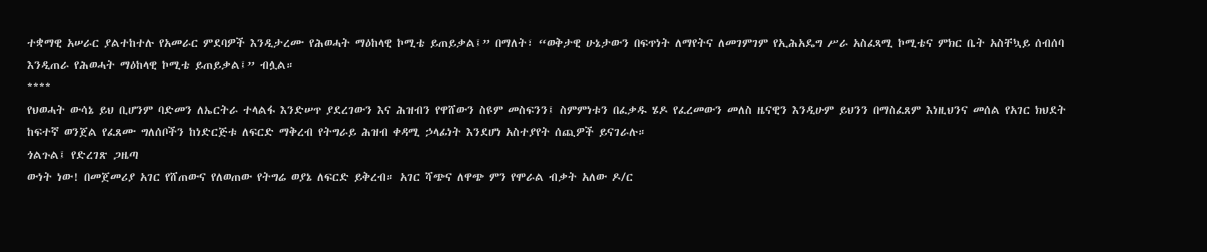ተቋማዊ አሠራር ያልተከተሉ የአመራር ምደባዎች እንዲታረሙ የሕወሓት ማዕከላዊ ኮሚቴ ይጠይቃል፤” በማለት፣ “ወቅታዊ ሁኔታውን በፍጥነት ለማየትና ለመገምገም የኢሕአዴግ ሥራ አስፈጻሚ ኮሚቴና ምክር ቤት አስቸኳይ ሰብሰባ እንዲጠራ የሕወሓት ማዕከላዊ ኮሚቴ ይጠይቃል፤” ብሏል።
****
የህወሓት ውሳኔ ይህ ቢሆንም ባድመን ለኤርትራ ተላልፋ እንድሠጥ ያደረገውን እና ሕዝብን የዋሸውን ስዩም መስፍንን፤ ስምምነቱን በፈቃዱ ሄዶ የፈረመውን መለስ ዜናዊን እንዲሁም ይህንን በማስፈጸም እነዚህንና መሰል የአገር ክህደት ከፍተኛ ወንጀል የፈጸሙ ግለሰቦችን ከነድርጅቱ ለፍርድ ማቅረብ የትግራይ ሕዝብ ቀዳሚ ኃላፊነት እንደሆነ አስተያየት ሰጪዎች ይናገራሉ።
ጎልጉል፤ የድረገጽ ጋዜጣ
ውነት ነው! በመጀመሪያ አገር የሸጠውና የለወጠው የትግሬ ወያኔ ለፍርድ ይቅረብ። አገር ሻጭና ለዋጭ ምን የሞራል ብቃት አለው ዶ/ር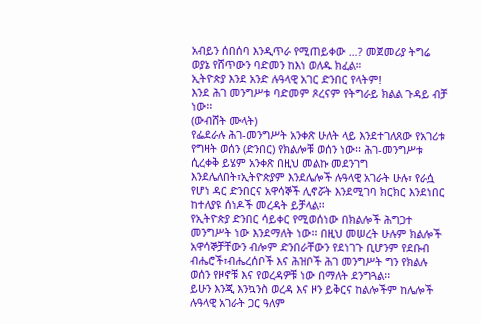አብይን ሰበሰባ እንዲጥራ የሚጠይቀው …? መጀመሪያ ትግሬ ወያኔ የሸጥውን ባድመን ከእነ ወለዱ ክፈል።
ኢትዮጵያ እንደ አንድ ሉዓላዊ አገር ድንበር የላትም!
እንደ ሕገ መንግሥቱ ባድመም ጾረናም የትግራይ ክልል ጉዳይ ብቻ ነው፡፡
(ውብሸት ሙላት)
የፌደራሉ ሕገ-መንግሥት አንቀጽ ሁለት ላይ እንደተገለጸው የአገሪቱ የግዛት ወሰን (ድንበር) የክልሎቹ ወሰን ነው፡፡ ሕገ-መንግሥቱ ሲረቀቅ ይሄም አንቀጽ በዚህ መልኩ መደንገግ እንደሌለበት፣ኢትዮጵያም እንደሌሎች ሉዓላዊ አገራት ሁሉ፣ የራሷ የሆነ ዳር ድንበርና አዋሳኞች ሊኖሯት እንደሚገባ ክርክር እንደነበር ከተለያዩ ሰነዶች መረዳት ይቻላል፡፡
የኢትዮጵያ ድንበር ሳይቀር የሚወሰነው በክልሎች ሕግጋተ መንግሥት ነው እንደማለት ነው፡፡ በዚህ መሠረት ሁሉም ክልሎች አዋሳኞቻቸውን ብሎም ድንበራቸውን የደነገጉ ቢሆንም የደቡብ ብሔሮች፣ብሔረሰቦች እና ሕዝቦች ሕገ መንግሥት ግን የክልሉ ወሰን የዞኖቹ እና የወረዳዎቹ ነው በማለት ደንግጓል፡፡
ይሁን እንጂ እንኳንስ ወረዳ እና ዞን ይቅርና ከልሎችም ከሌሎች ሉዓላዊ አገራት ጋር ዓለም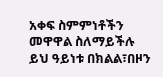አቀፍ ስምምነቶችን መዋዋል ስለማይችሉ ይህ ዓይነቱ በክልል፣በዞን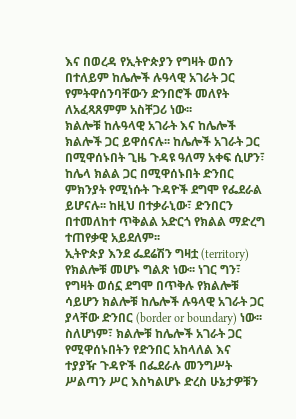እና በወረዳ የኢትዮጵያን የግዛት ወሰን በተለይም ከሌሎች ሉዓላዊ አገራት ጋር የምትዋሰንባቸውን ድንበሮች መለየት ለአፈጻጸምም አስቸጋሪ ነው፡፡
ክልሎቹ ከሉዓላዊ አገራት እና ከሌሎች ክልሎች ጋር ይዋሰናሉ፡፡ ከሌሎች አገራት ጋር በሚዋሰኑበት ጊዜ ጉዳዩ ዓለማ አቀፍ ሲሆን፣ ከሌላ ክልል ጋር በሚዋሰኑበት ድንበር ምክንያት የሚነሱት ጉዳዮች ደግሞ የፌደራል ይሆናሉ፡፡ ከዚህ በተቃራኒው፣ ድንበርን በተመለከተ ጥቅልል አድርጎ የክልል ማድረግ ተጠየቃዊ አይደለም፡፡
ኢትዮጵያ እንደ ፌደሬሽን ግዛቷ (territory) የክልሎቹ መሆኑ ግልጽ ነው፡፡ ነገር ግን፣ የግዛት ወሰኗ ደግሞ በጥቅሉ የክልሎቹ ሳይሆን ክልሎቹ ከሌሎች ሉዓላዊ አገራት ጋር ያላቸው ድንበር (border or boundary) ነው፡፡ ስለሆነም፣ ክልሎቹ ከሌሎች አገራት ጋር የሚዋሰኑበትን የድንበር አከላለል እና ተያያዥ ጉዳዮች በፌደራሉ መንግሥት ሥልጣን ሥር እስካልሆኑ ድረስ ሁኔታዎቹን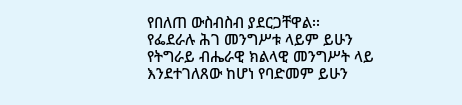የበለጠ ውስብስብ ያደርጋቸዋል፡፡
የፌደራሉ ሕገ መንግሥቱ ላይም ይሁን የትግራይ ብሔራዊ ክልላዊ መንግሥት ላይ እንደተገለጸው ከሆነ የባድመም ይሁን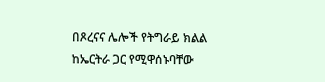በጾረናና ሌሎች የትግራይ ክልል ከኤርትራ ጋር የሚዋሰኑባቸው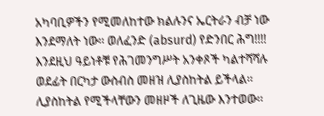አካባቢዎችን የሚመለከተው ክልሉንና ኤርትራን ብቻ ነው እንደማለት ነው፡፡ ወለፈንድ (absurd) የድንበር ሕግ!!!!
እንደዚህ ዓይነቶቹ የሕገመንግሥት አንቀጾች ካልተሻሻሉ ወደፊት በርካታ ውስብስ መዘዝ ሊያስከትል ይችላል፡፡ ሊያስከትል የሚችላቸውን መዘዞች ለጊዜው እንተወው፡፡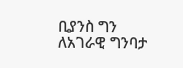ቢያንስ ግን ለአገራዊ ግንባታ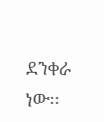ደንቀራ ነው፡፡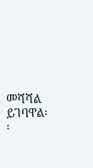መሻሻል ይገባዋል፡፡